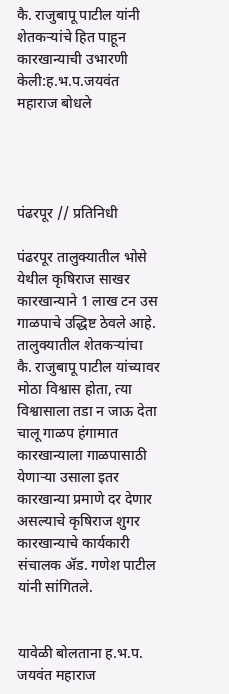कै. राजुबापू पाटील यांनी शेतकऱ्यांचे हित पाहून कारखान्याची उभारणी केली:ह.भ.प.जयवंत महाराज बोधले




पंढरपूर // प्रतिनिधी

पंढरपूर तालुक्यातील भोसे येथील कृषिराज साखर कारखान्याने 1 लाख टन उस गाळपाचे उद्धिष्ट ठेवले आहे. तालुक्यातील शेतकऱ्यांचा कै. राजुबापू पाटील यांच्यावर मोठा विश्वास होता, त्या विश्वासाला तडा न जाऊ देता चालू गाळप हंगामात कारखान्याला गाळपासाठी येणाऱ्या उसाला इतर कारखान्या प्रमाणे दर देणार असल्याचे कृषिराज शुगर कारखान्याचे कार्यकारी संचालक ॲड. गणेश पाटील यांनी सांगितले.


यावेळी बोलताना ह.भ.प. जयवंत महाराज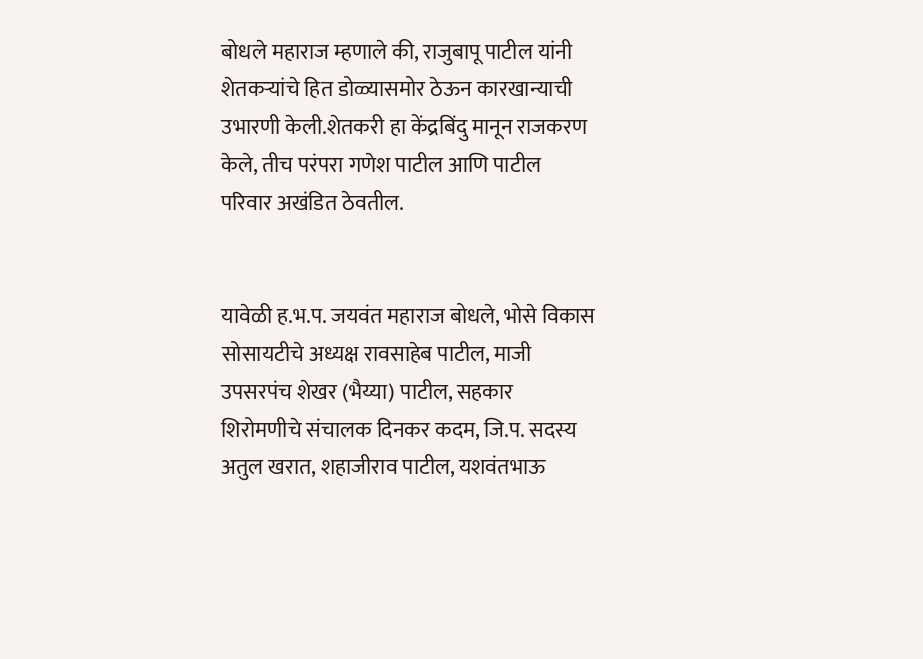बोधले महाराज म्हणाले की, राजुबापू पाटील यांनी शेतकऱ्यांचे हित डोळ्यासमोर ठेऊन कारखान्याची उभारणी केली.शेतकरी हा केंद्रबिंदु मानून राजकरण केले, तीच परंपरा गणेश पाटील आणि पाटील परिवार अखंडित ठेवतील.


यावेळी ह.भ.प. जयवंत महाराज बोधले, भोसे विकास सोसायटीचे अध्यक्ष रावसाहेब पाटील, माजी उपसरपंच शेखर (भैय्या) पाटील, सहकार शिरोमणीचे संचालक दिनकर कदम, जि.प. सदस्य अतुल खरात, शहाजीराव पाटील, यशवंतभाऊ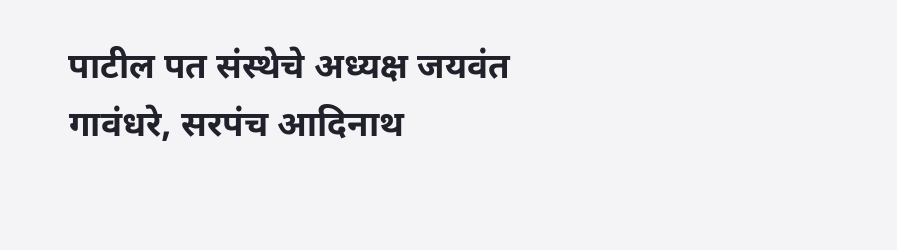पाटील पत संस्थेचे अध्यक्ष जयवंत गावंधरे, सरपंच आदिनाथ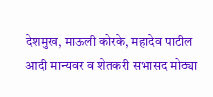देशमुख, माऊली कोरके, महादेव पाटील आदी मान्यवर व शेतकरी सभासद मोठ्या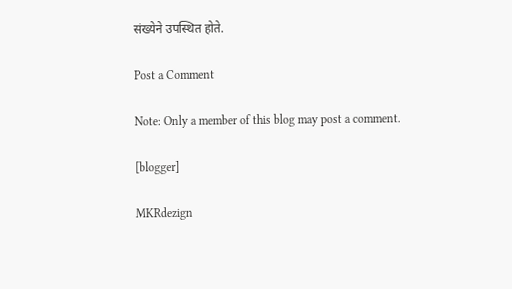संख्येने उपस्थित होते.

Post a Comment

Note: Only a member of this blog may post a comment.

[blogger]

MKRdezign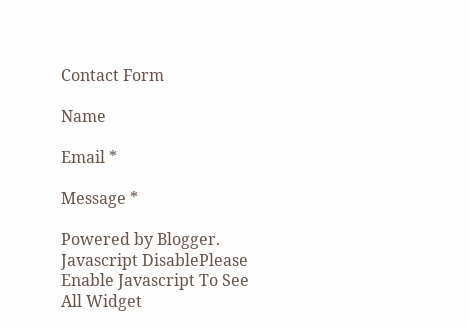Contact Form

Name

Email *

Message *

Powered by Blogger.
Javascript DisablePlease Enable Javascript To See All Widget